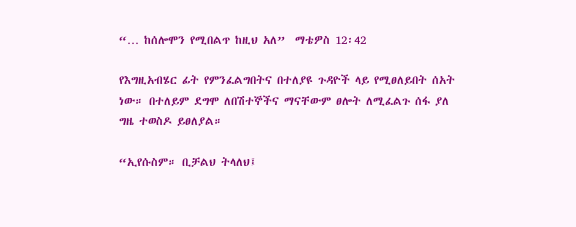“… ከሰሎሞን የሚበልጥ ከዚህ አለ”  ማቴዎስ 12፡42

የእግዚአብሄር ፊት የምንፈልግበትና በተለያዩ ጉዳዮች ላይ የሚፀለይበት ሰአት ነው። በተለይም ደግሞ ለበሽተኞችና ማናቸውም ፀሎት ለሚፈልጉ ሰፋ ያለ ግዜ ተወስዶ ይፀለያል።

“ኢየሱስም። ቢቻልህ ትላለህ፤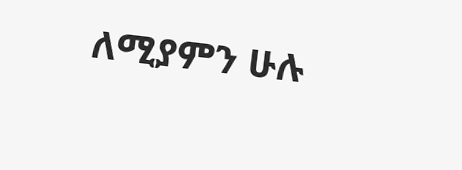ለሚያምን ሁሉ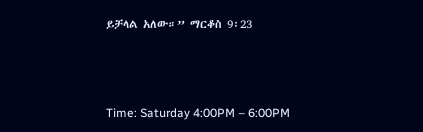ይቻላል አለው።” ማርቆስ 9፡23



Time: Saturday 4:00PM – 6:00PM